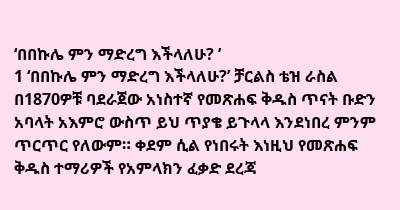‘በበኩሌ ምን ማድረግ እችላለሁ? ’
1 ‘በበኩሌ ምን ማድረግ እችላለሁ?’ ቻርልስ ቴዝ ራስል በ1870ዎቹ ባደራጀው አነስተኛ የመጽሐፍ ቅዱስ ጥናት ቡድን አባላት አእምሮ ውስጥ ይህ ጥያቄ ይጉላላ እንደነበረ ምንም ጥርጥር የለውም። ቀደም ሲል የነበሩት እነዚህ የመጽሐፍ ቅዱስ ተማሪዎች የአምላክን ፈቃድ ደረጃ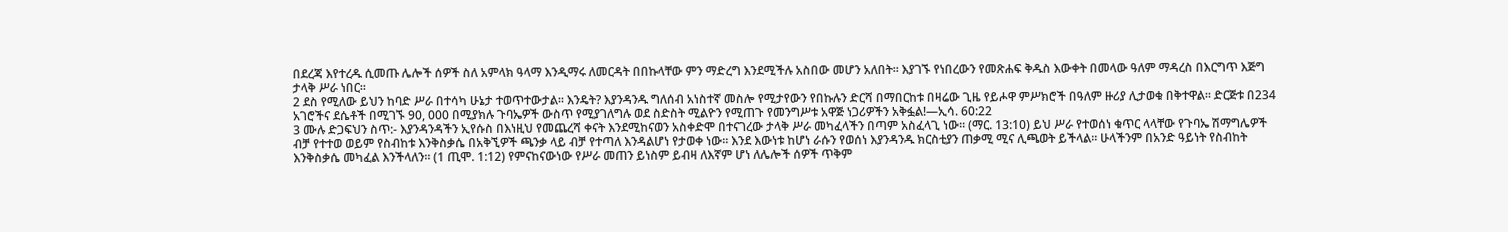በደረጃ እየተረዱ ሲመጡ ሌሎች ሰዎች ስለ አምላክ ዓላማ እንዲማሩ ለመርዳት በበኩላቸው ምን ማድረግ እንደሚችሉ አስበው መሆን አለበት። እያገኙ የነበረውን የመጽሐፍ ቅዱስ እውቀት በመላው ዓለም ማዳረስ በእርግጥ እጅግ ታላቅ ሥራ ነበር።
2 ደስ የሚለው ይህን ከባድ ሥራ በተሳካ ሁኔታ ተወጥተውታል። እንዴት? እያንዳንዱ ግለሰብ አነስተኛ መስሎ የሚታየውን የበኩሉን ድርሻ በማበርከቱ በዛሬው ጊዜ የይሖዋ ምሥክሮች በዓለም ዙሪያ ሊታወቁ በቅተዋል። ድርጅቱ በ234 አገሮችና ደሴቶች በሚገኙ 90, 000 በሚያክሉ ጉባኤዎች ውስጥ የሚያገለግሉ ወደ ስድስት ሚልዮን የሚጠጉ የመንግሥቱ አዋጅ ነጋሪዎችን አቅፏል!—ኢሳ. 60:22
3 ሙሉ ድጋፍህን ስጥ:- እያንዳንዳችን ኢየሱስ በእነዚህ የመጨረሻ ቀናት እንደሚከናወን አስቀድሞ በተናገረው ታላቅ ሥራ መካፈላችን በጣም አስፈላጊ ነው። (ማር. 13:10) ይህ ሥራ የተወሰነ ቁጥር ላላቸው የጉባኤ ሽማግሌዎች ብቻ የተተወ ወይም የስብከቱ እንቅስቃሴ በአቅኚዎች ጫንቃ ላይ ብቻ የተጣለ እንዳልሆነ የታወቀ ነው። እንደ እውነቱ ከሆነ ራሱን የወሰነ እያንዳንዱ ክርስቲያን ጠቃሚ ሚና ሊጫወት ይችላል። ሁላችንም በአንድ ዓይነት የስብከት እንቅስቃሴ መካፈል እንችላለን። (1 ጢሞ. 1:12) የምናከናውነው የሥራ መጠን ይነስም ይብዛ ለእኛም ሆነ ለሌሎች ሰዎች ጥቅም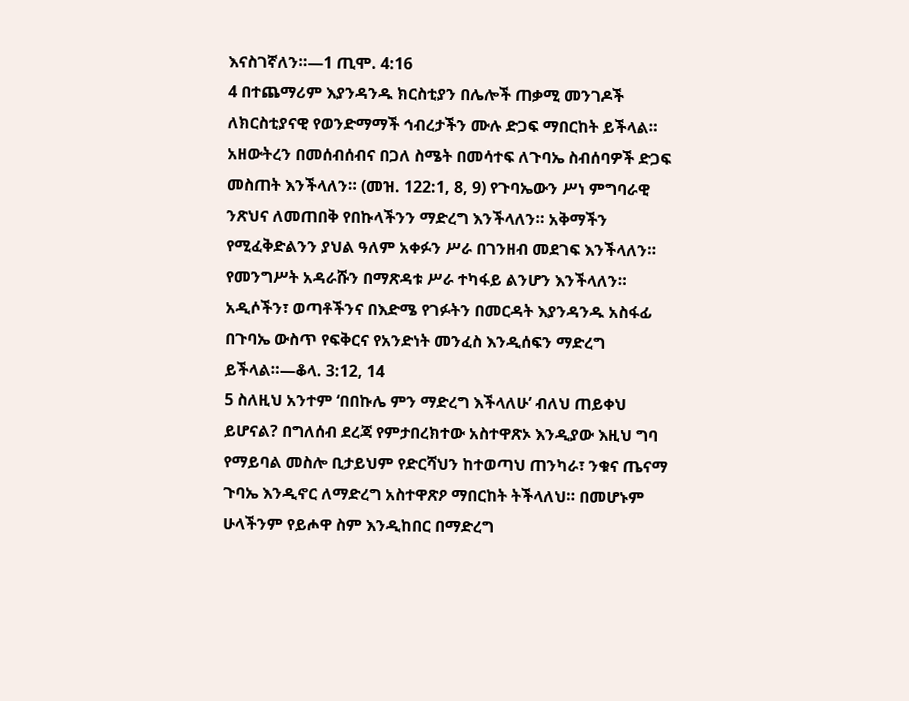እናስገኛለን።—1 ጢሞ. 4:16
4 በተጨማሪም እያንዳንዱ ክርስቲያን በሌሎች ጠቃሚ መንገዶች ለክርስቲያናዊ የወንድማማች ኅብረታችን ሙሉ ድጋፍ ማበርከት ይችላል። አዘውትረን በመሰብሰብና በጋለ ስሜት በመሳተፍ ለጉባኤ ስብሰባዎች ድጋፍ መስጠት እንችላለን። (መዝ. 122:1, 8, 9) የጉባኤውን ሥነ ምግባራዊ ንጽህና ለመጠበቅ የበኩላችንን ማድረግ እንችላለን። አቅማችን የሚፈቅድልንን ያህል ዓለም አቀፉን ሥራ በገንዘብ መደገፍ እንችላለን። የመንግሥት አዳራሹን በማጽዳቱ ሥራ ተካፋይ ልንሆን እንችላለን። አዲሶችን፣ ወጣቶችንና በእድሜ የገፉትን በመርዳት እያንዳንዱ አስፋፊ በጉባኤ ውስጥ የፍቅርና የአንድነት መንፈስ እንዲሰፍን ማድረግ ይችላል።—ቆላ. 3:12, 14
5 ስለዚህ አንተም ‘በበኩሌ ምን ማድረግ እችላለሁ’ ብለህ ጠይቀህ ይሆናል? በግለሰብ ደረጃ የምታበረክተው አስተዋጽኦ እንዲያው እዚህ ግባ የማይባል መስሎ ቢታይህም የድርሻህን ከተወጣህ ጠንካራ፣ ንቁና ጤናማ ጉባኤ እንዲኖር ለማድረግ አስተዋጽዖ ማበርከት ትችላለህ። በመሆኑም ሁላችንም የይሖዋ ስም እንዲከበር በማድረግ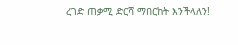ረገድ ጠቃሚ ድርሻ ማበርከት እንችላለን!